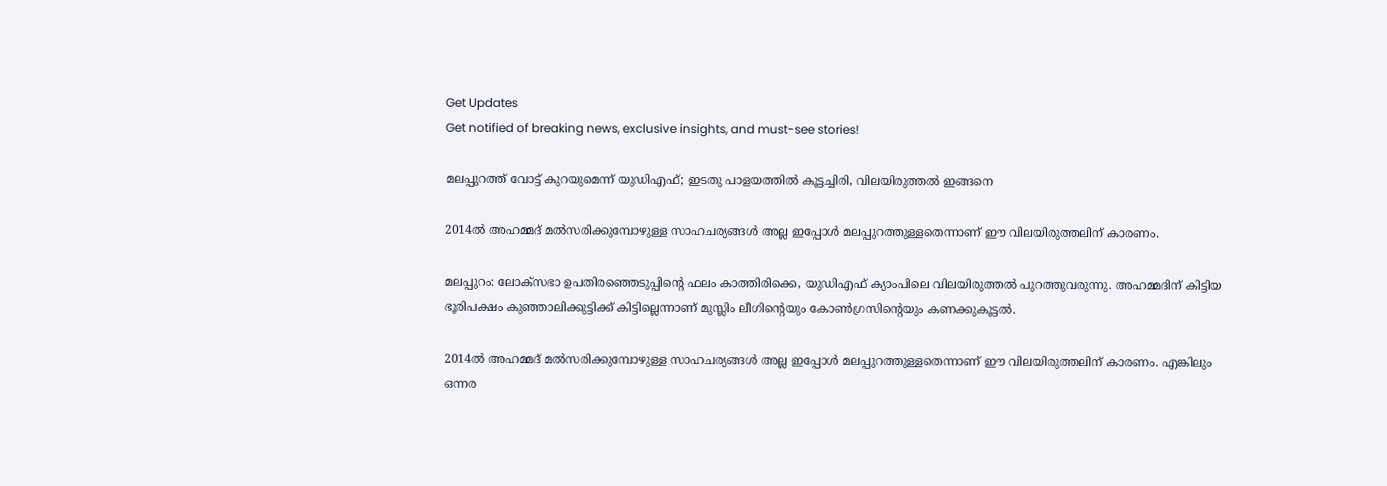Get Updates
Get notified of breaking news, exclusive insights, and must-see stories!

മലപ്പുറത്ത് വോട്ട് കുറയുമെന്ന് യുഡിഎഫ്; ഇടതു പാളയത്തില്‍ കൂട്ടച്ചിരി, വിലയിരുത്തല്‍ ഇങ്ങനെ

2014ല്‍ അഹമ്മദ് മല്‍സരിക്കുമ്പോഴുള്ള സാഹചര്യങ്ങള്‍ അല്ല ഇപ്പോള്‍ മലപ്പുറത്തുള്ളതെന്നാണ് ഈ വിലയിരുത്തലിന് കാരണം.

മലപ്പുറം: ലോക്‌സഭാ ഉപതിരഞ്ഞെടുപ്പിന്റെ ഫലം കാത്തിരിക്കെ, യുഡിഎഫ് ക്യാംപിലെ വിലയിരുത്തല്‍ പുറത്തുവരുന്നു. അഹമ്മദിന് കിട്ടിയ ഭൂരിപക്ഷം കുഞ്ഞാലിക്കുട്ടിക്ക് കിട്ടില്ലെന്നാണ് മുസ്ലിം ലീഗിന്റെയും കോണ്‍ഗ്രസിന്റെയും കണക്കുകൂട്ടല്‍.

2014ല്‍ അഹമ്മദ് മല്‍സരിക്കുമ്പോഴുള്ള സാഹചര്യങ്ങള്‍ അല്ല ഇപ്പോള്‍ മലപ്പുറത്തുള്ളതെന്നാണ് ഈ വിലയിരുത്തലിന് കാരണം. എങ്കിലും ഒന്നര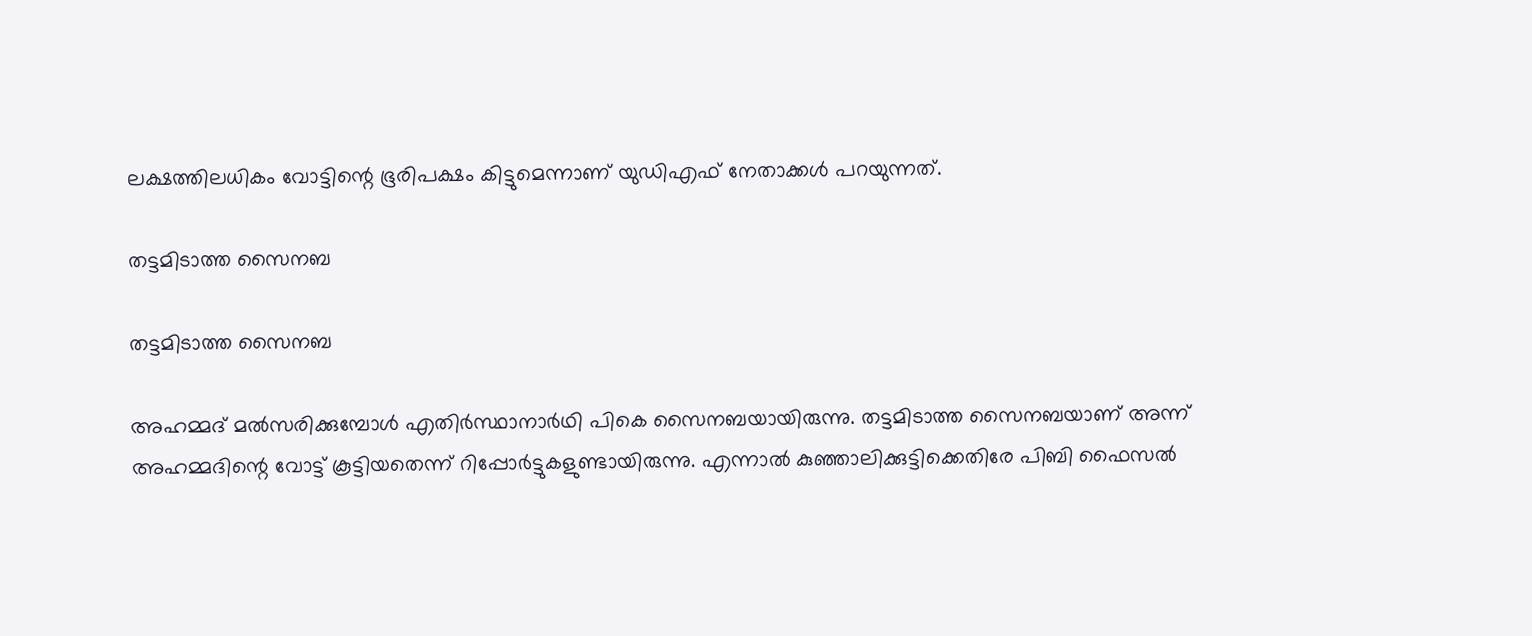ലക്ഷത്തിലധികം വോട്ടിന്റെ ഭൂരിപക്ഷം കിട്ടുമെന്നാണ് യുഡിഎഫ് നേതാക്കള്‍ പറയുന്നത്.

തട്ടമിടാത്ത സൈനബ

തട്ടമിടാത്ത സൈനബ

അഹമ്മദ് മല്‍സരിക്കുമ്പോള്‍ എതിര്‍സ്ഥാനാര്‍ഥി പികെ സൈനബയായിരുന്നു. തട്ടമിടാത്ത സൈനബയാണ് അന്ന് അഹമ്മദിന്റെ വോട്ട് കൂട്ടിയതെന്ന് റിപ്പോര്‍ട്ടുകളുണ്ടായിരുന്നു. എന്നാല്‍ കുഞ്ഞാലിക്കുട്ടിക്കെതിരേ പിബി ഫൈസല്‍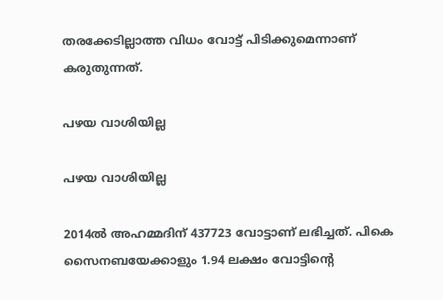തരക്കേടില്ലാത്ത വിധം വോട്ട് പിടിക്കുമെന്നാണ് കരുതുന്നത്.

പഴയ വാശിയില്ല

പഴയ വാശിയില്ല

2014ല്‍ അഹമ്മദിന് 437723 വോട്ടാണ് ലഭിച്ചത്. പികെ സൈനബയേക്കാളും 1.94 ലക്ഷം വോട്ടിന്റെ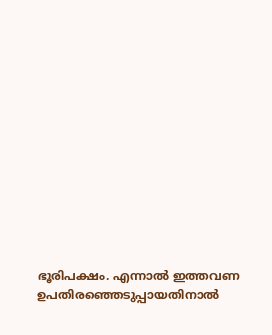ഭൂരിപക്ഷം. എന്നാല്‍ ഇത്തവണ ഉപതിരഞ്ഞെടുപ്പായതിനാല്‍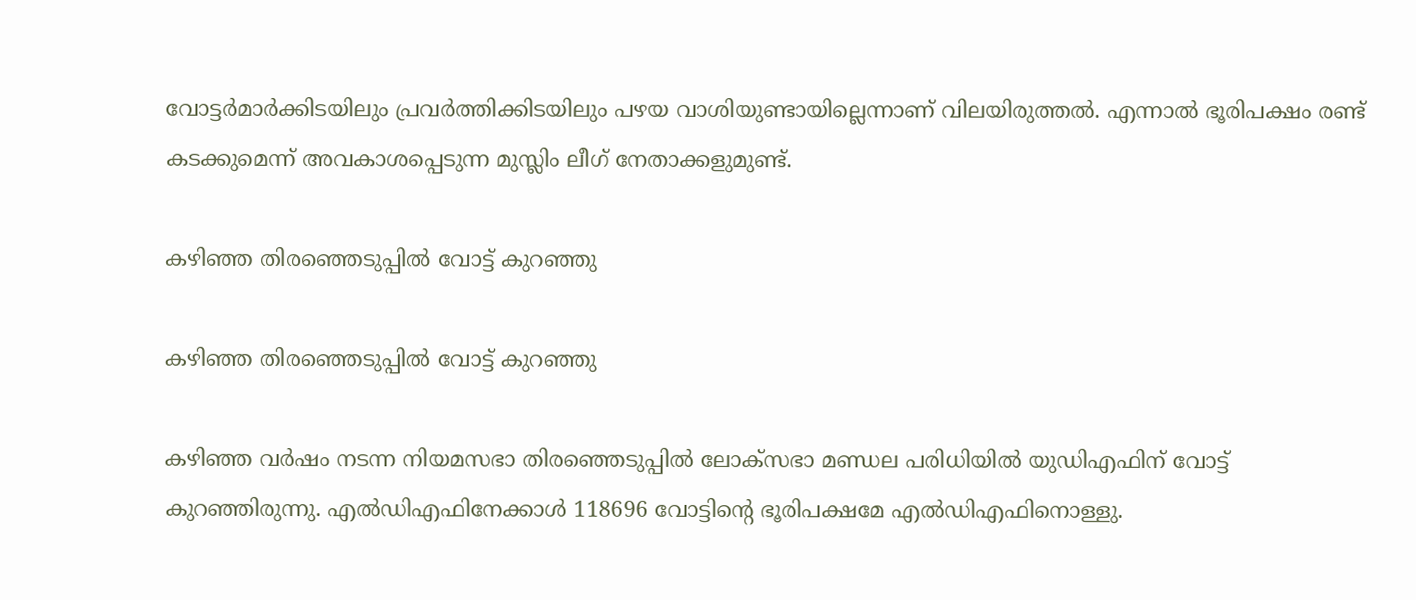വോട്ടര്‍മാര്‍ക്കിടയിലും പ്രവര്‍ത്തിക്കിടയിലും പഴയ വാശിയുണ്ടായില്ലെന്നാണ് വിലയിരുത്തല്‍. എന്നാല്‍ ഭൂരിപക്ഷം രണ്ട് കടക്കുമെന്ന് അവകാശപ്പെടുന്ന മുസ്ലിം ലീഗ് നേതാക്കളുമുണ്ട്.

കഴിഞ്ഞ തിരഞ്ഞെടുപ്പില്‍ വോട്ട് കുറഞ്ഞു

കഴിഞ്ഞ തിരഞ്ഞെടുപ്പില്‍ വോട്ട് കുറഞ്ഞു

കഴിഞ്ഞ വര്‍ഷം നടന്ന നിയമസഭാ തിരഞ്ഞെടുപ്പില്‍ ലോക്‌സഭാ മണ്ഡല പരിധിയില്‍ യുഡിഎഫിന് വോട്ട് കുറഞ്ഞിരുന്നു. എല്‍ഡിഎഫിനേക്കാള്‍ 118696 വോട്ടിന്റെ ഭൂരിപക്ഷമേ എല്‍ഡിഎഫിനൊള്ളു.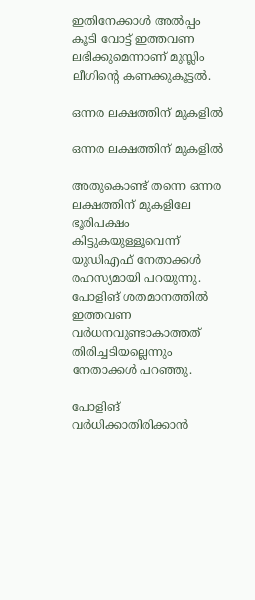ഇതിനേക്കാള്‍ അല്‍പ്പം കൂടി വോട്ട് ഇത്തവണ ലഭിക്കുമെന്നാണ് മുസ്ലിം ലീഗിന്റെ കണക്കുകൂട്ടല്‍.

ഒന്നര ലക്ഷത്തിന് മുകളില്‍

ഒന്നര ലക്ഷത്തിന് മുകളില്‍

അതുകൊണ്ട് തന്നെ ഒന്നര ലക്ഷത്തിന് മുകളിലേ ഭൂരിപക്ഷം കിട്ടുകയുള്ളൂവെന്ന് യുഡിഎഫ് നേതാക്കള്‍ രഹസ്യമായി പറയുന്നു. പോളിങ് ശതമാനത്തില്‍ ഇത്തവണ വര്‍ധനവുണ്ടാകാത്തത് തിരിച്ചടിയല്ലെന്നും നേതാക്കള്‍ പറഞ്ഞു.

പോളിങ് വര്‍ധിക്കാതിരിക്കാന്‍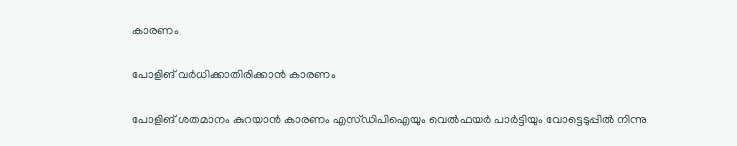കാരണം

പോളിങ് വര്‍ധിക്കാതിരിക്കാന്‍ കാരണം

പോളിങ് ശതമാനം കുറയാന്‍ കാരണം എസ്ഡിപിഐയും വെല്‍ഫയര്‍ പാര്‍ട്ടിയും വോട്ടെടുപ്പില്‍ നിന്നു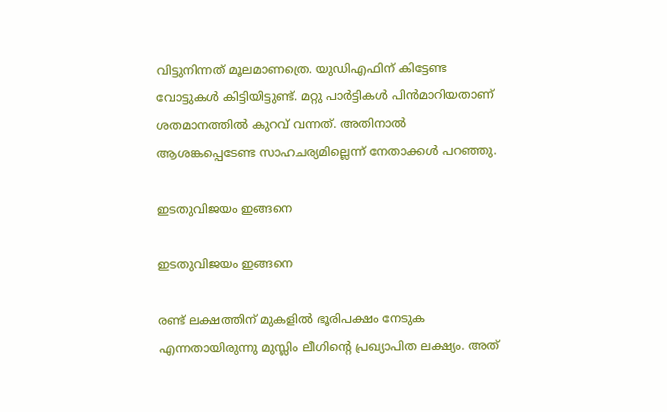വിട്ടുനിന്നത് മൂലമാണത്രെ. യുഡിഎഫിന് കിട്ടേണ്ട വോട്ടുകള്‍ കിട്ടിയിട്ടുണ്ട്. മറ്റു പാര്‍ട്ടികള്‍ പിന്‍മാറിയതാണ് ശതമാനത്തില്‍ കുറവ് വന്നത്. അതിനാല്‍ ആശങ്കപ്പെടേണ്ട സാഹചര്യമില്ലെന്ന് നേതാക്കള്‍ പറഞ്ഞു.

ഇടതുവിജയം ഇങ്ങനെ

ഇടതുവിജയം ഇങ്ങനെ

രണ്ട് ലക്ഷത്തിന് മുകളില്‍ ഭൂരിപക്ഷം നേടുക എന്നതായിരുന്നു മുസ്ലിം ലീഗിന്റെ പ്രഖ്യാപിത ലക്ഷ്യം. അത്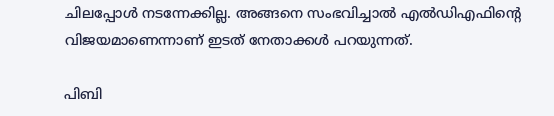ചിലപ്പോള്‍ നടന്നേക്കില്ല. അങ്ങനെ സംഭവിച്ചാല്‍ എല്‍ഡിഎഫിന്റെ വിജയമാണെന്നാണ് ഇടത് നേതാക്കള്‍ പറയുന്നത്.

പിബി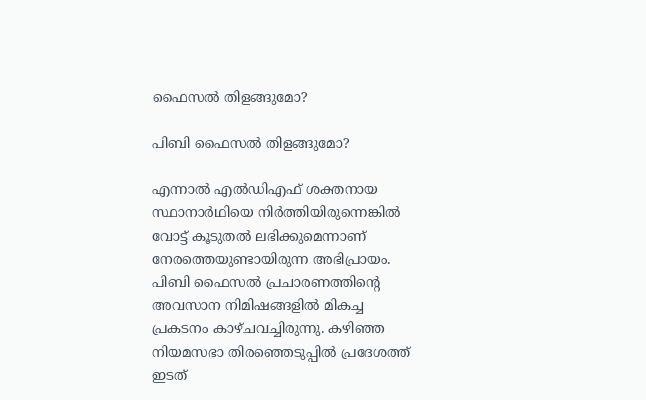ഫൈസല്‍ തിളങ്ങുമോ?

പിബി ഫൈസല്‍ തിളങ്ങുമോ?

എന്നാല്‍ എല്‍ഡിഎഫ് ശക്തനായ സ്ഥാനാര്‍ഥിയെ നിര്‍ത്തിയിരുന്നെങ്കില്‍ വോട്ട് കൂടുതല്‍ ലഭിക്കുമെന്നാണ് നേരത്തെയുണ്ടായിരുന്ന അഭിപ്രായം. പിബി ഫൈസല്‍ പ്രചാരണത്തിന്റെ അവസാന നിമിഷങ്ങളില്‍ മികച്ച പ്രകടനം കാഴ്ചവച്ചിരുന്നു. കഴിഞ്ഞ നിയമസഭാ തിരഞ്ഞെടുപ്പില്‍ പ്രദേശത്ത് ഇടത്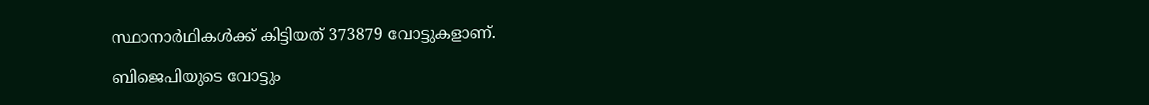സ്ഥാനാര്‍ഥികള്‍ക്ക് കിട്ടിയത് 373879 വോട്ടുകളാണ്.

ബിജെപിയുടെ വോട്ടും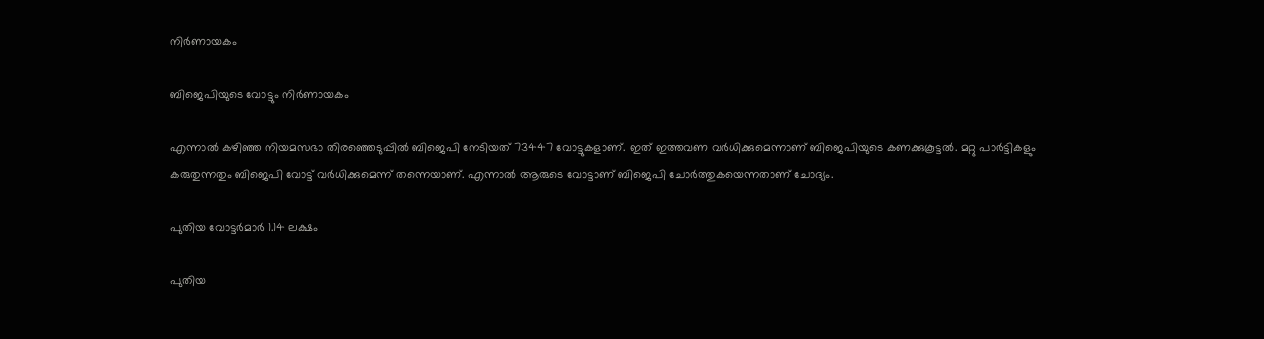നിര്‍ണായകം

ബിജെപിയുടെ വോട്ടും നിര്‍ണായകം

എന്നാല്‍ കഴിഞ്ഞ നിയമസഭാ തിരഞ്ഞെടുപ്പില്‍ ബിജെപി നേടിയത് 73447 വോട്ടുകളാണ്. ഇത് ഇത്തവണ വര്‍ധിക്കുമെന്നാണ് ബിജെപിയുടെ കണക്കുകൂട്ടല്‍. മറ്റു പാര്‍ട്ടികളും കരുതുന്നതും ബിജെപി വോട്ട് വര്‍ധിക്കുമെന്ന് തന്നെയാണ്. എന്നാല്‍ ആരുടെ വോട്ടാണ് ബിജെപി ചോര്‍ത്തുകയെന്നതാണ് ചോദ്യം.

പുതിയ വോട്ടര്‍മാര്‍ 1.14 ലക്ഷം

പുതിയ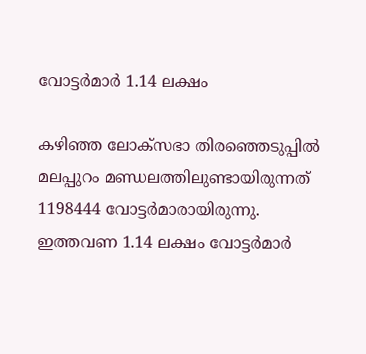വോട്ടര്‍മാര്‍ 1.14 ലക്ഷം

കഴിഞ്ഞ ലോക്‌സഭാ തിരഞ്ഞെടുപ്പില്‍ മലപ്പുറം മണ്ഡലത്തിലുണ്ടായിരുന്നത് 1198444 വോട്ടര്‍മാരായിരുന്നു. ഇത്തവണ 1.14 ലക്ഷം വോട്ടര്‍മാര്‍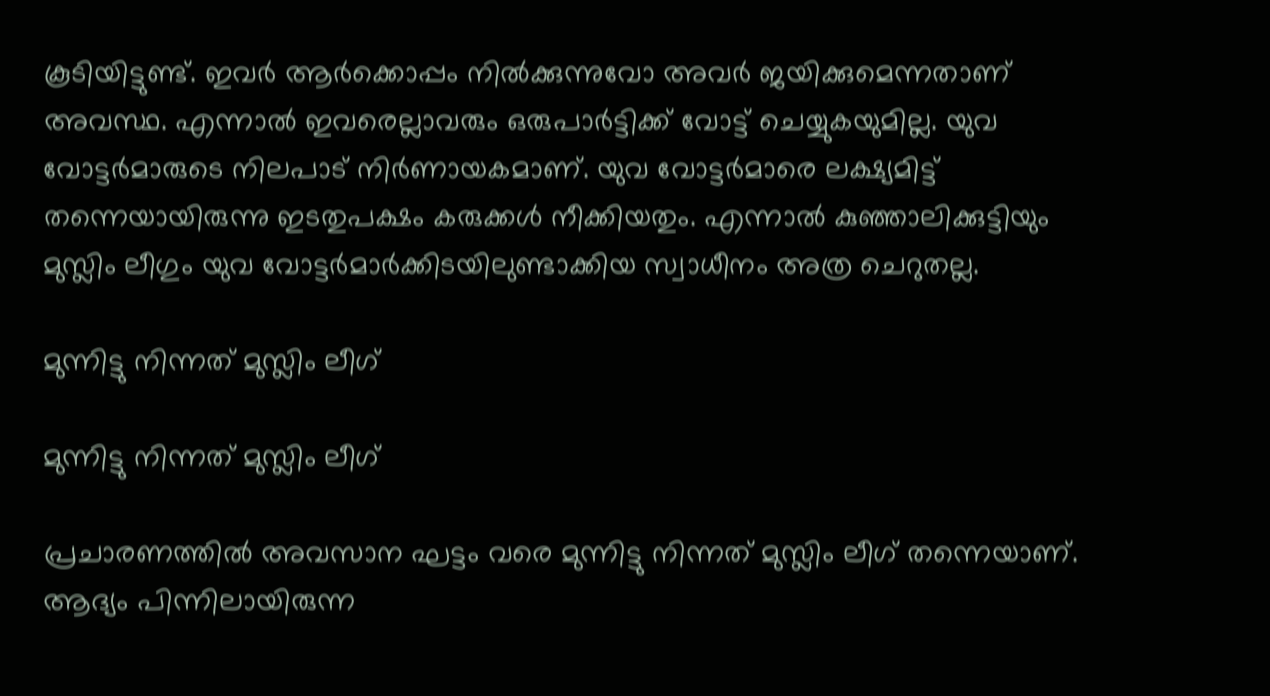കൂടിയിട്ടുണ്ട്. ഇവര്‍ ആര്‍ക്കൊപ്പം നില്‍ക്കുന്നുവോ അവര്‍ ജയിക്കുമെന്നതാണ് അവസ്ഥ. എന്നാല്‍ ഇവരെല്ലാവരും ഒരുപാര്‍ട്ടിക്ക് വോട്ട് ചെയ്യുകയുമില്ല. യുവ വോട്ടര്‍മാരുടെ നിലപാട് നിര്‍ണായകമാണ്. യുവ വോട്ടര്‍മാരെ ലക്ഷ്യമിട്ട് തന്നെയായിരുന്നു ഇടതുപക്ഷം കരുക്കള്‍ നീക്കിയതും. എന്നാല്‍ കുഞ്ഞാലിക്കുട്ടിയും മുസ്ലിം ലീഗും യുവ വോട്ടര്‍മാര്‍ക്കിടയിലുണ്ടാക്കിയ സ്വാധീനം അത്ര ചെറുതല്ല.

മുന്നിട്ടു നിന്നത് മുസ്ലിം ലീഗ്

മുന്നിട്ടു നിന്നത് മുസ്ലിം ലീഗ്

പ്രചാരണത്തില്‍ അവസാന ഘട്ടം വരെ മുന്നിട്ടു നിന്നത് മുസ്ലിം ലീഗ് തന്നെയാണ്. ആദ്യം പിന്നിലായിരുന്ന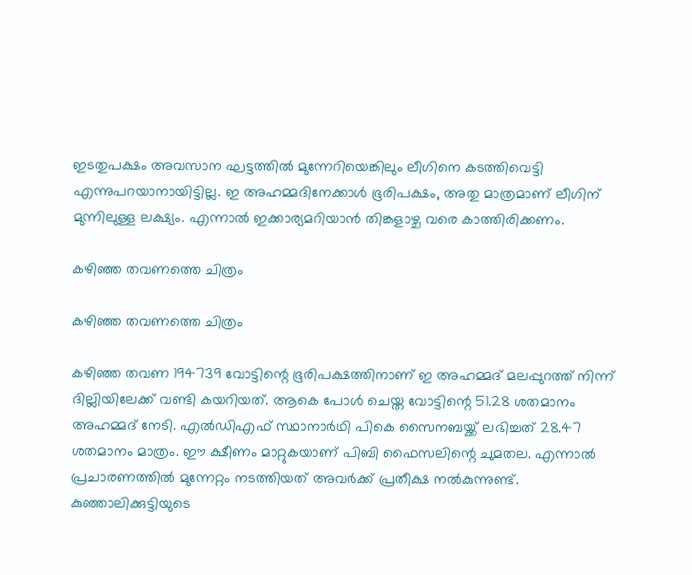ഇടതുപക്ഷം അവസാന ഘട്ടത്തില്‍ മുന്നേറിയെങ്കിലും ലീഗിനെ കടത്തിവെട്ടി എന്നുപറയാനായിട്ടില്ല. ഇ അഹമ്മദിനേക്കാള്‍ ഭൂരിപക്ഷം, അതു മാത്രമാണ് ലീഗിന് മുന്നിലുള്ള ലക്ഷ്യം. എന്നാല്‍ ഇക്കാര്യമറിയാന്‍ തിങ്കളാഴ്ച വരെ കാത്തിരിക്കണം.

കഴിഞ്ഞ തവണത്തെ ചിത്രം

കഴിഞ്ഞ തവണത്തെ ചിത്രം

കഴിഞ്ഞ തവണ 194739 വോട്ടിന്റെ ഭൂരിപക്ഷത്തിനാണ് ഇ അഹമ്മദ് മലപ്പുറത്ത് നിന്ന് ദില്ലിയിലേക്ക് വണ്ടി കയറിയത്. ആകെ പോള്‍ ചെയ്ത വോട്ടിന്റെ 51.28 ശതമാനം അഹമ്മദ് നേടി. എല്‍ഡിഎഫ് സ്ഥാനാര്‍ഥി പികെ സൈനബയ്ക്ക് ലഭിച്ചത് 28.47 ശതമാനം മാത്രം. ഈ ക്ഷീണം മാറ്റുകയാണ് പിബി ഫൈസലിന്റെ ചുമതല. എന്നാല്‍ പ്രചാരണത്തില്‍ മുന്നേറ്റം നടത്തിയത് അവര്‍ക്ക് പ്രതീക്ഷ നല്‍കുന്നുണ്ട്. കുഞ്ഞാലിക്കുട്ടിയുടെ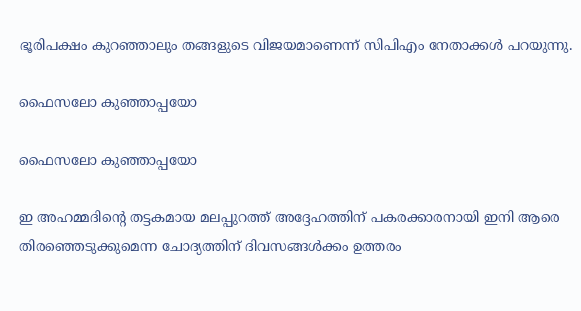ഭൂരിപക്ഷം കുറഞ്ഞാലും തങ്ങളുടെ വിജയമാണെന്ന് സിപിഎം നേതാക്കള്‍ പറയുന്നു.

ഫൈസലോ കുഞ്ഞാപ്പയോ

ഫൈസലോ കുഞ്ഞാപ്പയോ

ഇ അഹമ്മദിന്റെ തട്ടകമായ മലപ്പുറത്ത് അദ്ദേഹത്തിന് പകരക്കാരനായി ഇനി ആരെ തിരഞ്ഞെടുക്കുമെന്ന ചോദ്യത്തിന് ദിവസങ്ങള്‍ക്കം ഉത്തരം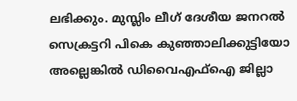ലഭിക്കും. മുസ്ലിം ലീഗ് ദേശീയ ജനറല്‍ സെക്രട്ടറി പികെ കുഞ്ഞാലിക്കുട്ടിയോ അല്ലെങ്കില്‍ ഡിവൈഎഫ്ഐ ജില്ലാ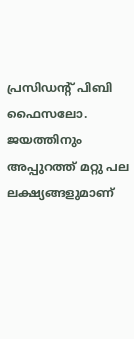പ്രസിഡന്റ് പിബി ഫൈസലോ. ജയത്തിനും അപ്പുറത്ത് മറ്റു പല ലക്ഷ്യങ്ങളുമാണ്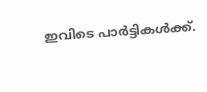ഇവിടെ പാര്‍ട്ടികള്‍ക്ക്.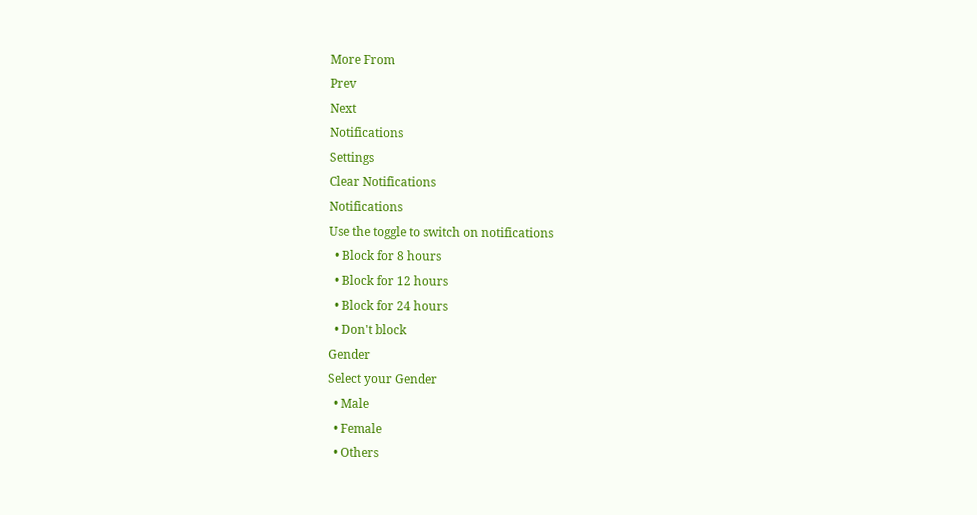More From
Prev
Next
Notifications
Settings
Clear Notifications
Notifications
Use the toggle to switch on notifications
  • Block for 8 hours
  • Block for 12 hours
  • Block for 24 hours
  • Don't block
Gender
Select your Gender
  • Male
  • Female
  • Others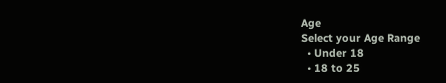Age
Select your Age Range
  • Under 18
  • 18 to 25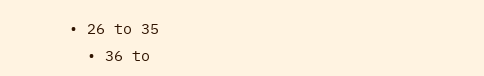• 26 to 35
  • 36 to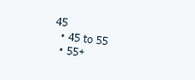45
  • 45 to 55
  • 55+